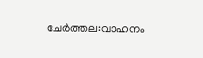ചേർത്തല:വാഹനം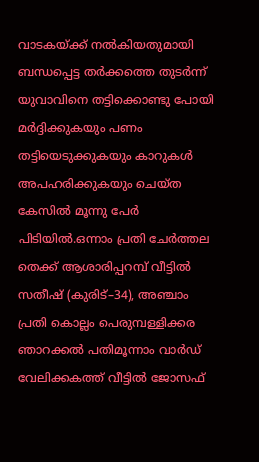വാടകയ്ക്ക് നൽകിയതുമായി ബന്ധപ്പെട്ട തർക്കത്തെ തുടർന്ന് യുവാവിനെ തട്ടിക്കൊണ്ടു പോയി മർദ്ദിക്കുകയും പണം തട്ടിയെടുക്കുകയും കാറുകൾ അപഹരിക്കുകയും ചെയ്ത കേസിൽ മൂന്നു പേർ പിടിയിൽ.ഒന്നാം പ്രതി ചേർത്തല തെക്ക് ആശാരിപ്പറമ്പ് വീട്ടിൽ സതീഷ് (കുരിട്–34), അഞ്ചാം പ്രതി കൊല്ലം പെരുമ്പള്ളിക്കര
ഞാറക്കൽ പതിമൂന്നാം വാർഡ് വേലിക്കകത്ത് വീട്ടിൽ ജോസഫ്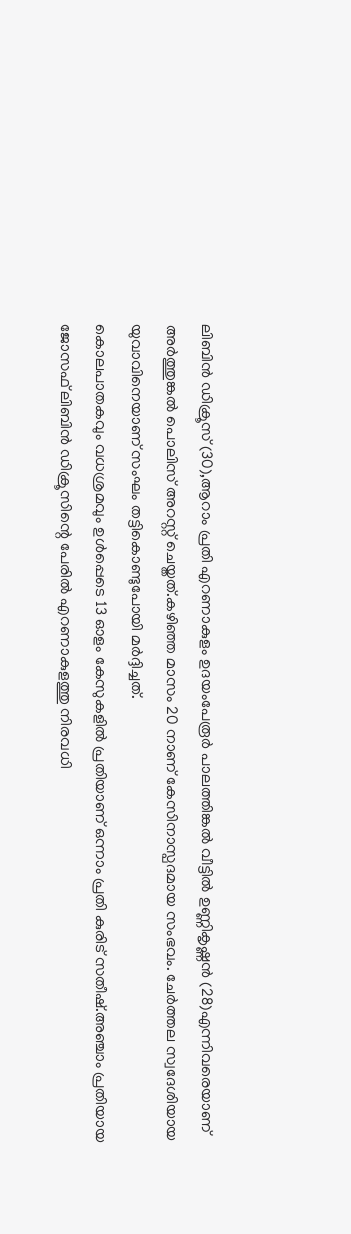ലിബിൻ ഡിക്രൂസ് (30),ആറാം പ്രതി എറണാകുളം ഉദയംപേരൂർ പാലത്തിങ്കൽ വീട്ടിൽ ഉണ്ണികൃഷ്ണൻ (28)എന്നിവരെയാണ് അർത്തുങ്കൽ പൊലിസ് അറസ്റ്റ് ചെയ്തത്.കഴിഞ്ഞ മാസം 20 നാണ് കേസിനാസ്പദമായ സംഭവം. ചേർത്തല സ്വദേശിയായ യുവാവിനെയാണ് സംഘം തട്ടികൊണ്ടുപോയി മർദ്ദിച്ചത്.
കൊലപാതകവും വധശ്രമവും ഉൾപ്പെടെ 13 ഓളം കേസുകളിൽ പ്രതിയാണ് ഒന്നാം പ്രതി കുരിട് സതീഷ്.അഞ്ചാം പ്രതിയായ ജോസഫ് ലിബിൻ ഡിക്രൂസിന്റെ പേരിൽ എറണാകുളത്തു നിരവധി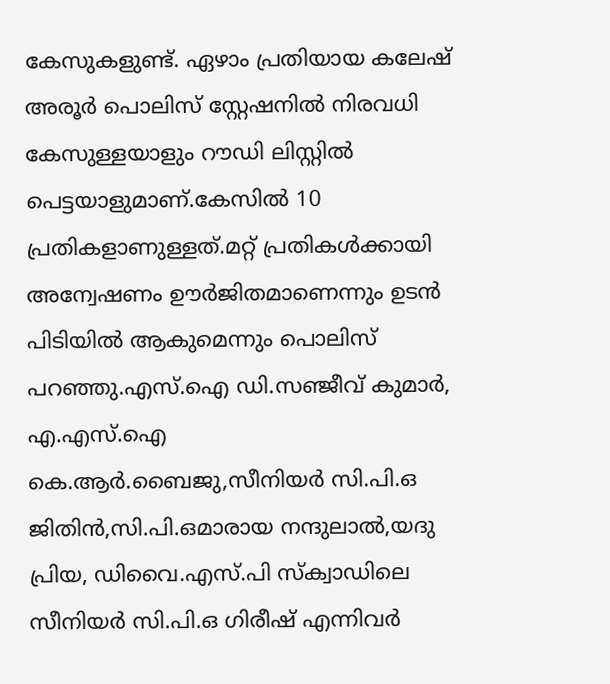കേസുകളുണ്ട്. ഏഴാം പ്രതിയായ കലേഷ് അരൂർ പൊലിസ് സ്റ്റേഷനിൽ നിരവധി കേസുള്ളയാളും റൗഡി ലിസ്റ്റിൽ പെട്ടയാളുമാണ്.കേസിൽ 10 പ്രതികളാണുള്ളത്.മറ്റ് പ്രതികൾക്കായി അന്വേഷണം ഊർജിതമാണെന്നും ഉടൻ പിടിയിൽ ആകുമെന്നും പൊലിസ് പറഞ്ഞു.എസ്.ഐ ഡി.സഞ്ജീവ് കുമാർ, എ.എസ്.ഐ കെ.ആർ.ബൈജു,സീനിയർ സി.പി.ഒ ജിതിൻ,സി.പി.ഒമാരായ നന്ദുലാൽ,യദു പ്രിയ, ഡിവൈ.എസ്.പി സ്ക്വാഡിലെ സീനിയർ സി.പി.ഒ ഗിരീഷ് എന്നിവർ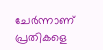ചേർന്നാണ് പ്രതികളെ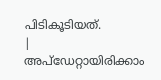പിടികൂടിയത്.
|
അപ്ഡേറ്റായിരിക്കാം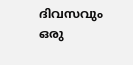ദിവസവും
ഒരു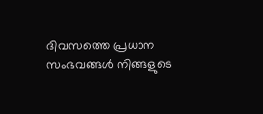ദിവസത്തെ പ്രധാന സംഭവങ്ങൾ നിങ്ങളുടെ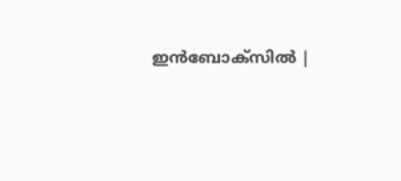ഇൻബോക്സിൽ |